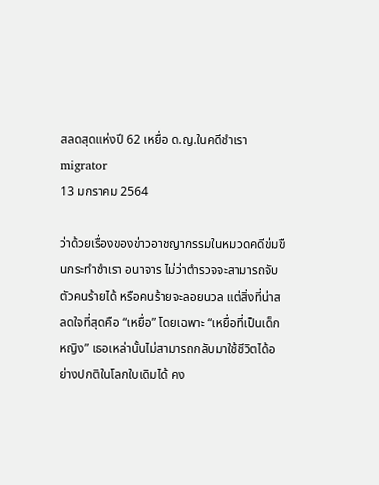สลดสุดแห่งปี 62 เหยื่อ ด.ญ.ในคดีชำเรา
migrator
13 มกราคม 2564

ว่าด้วยเรื่องของข่าวอาชญากรรมในหมวดคดีข่มขืนกระทำชำเรา อนาจาร ไม่ว่าตำรวจจะสามารถจับตัวคนร้ายได้ หรือคนร้ายจะลอยนวล แต่สิ่งที่น่าสลดใจที่สุดคือ “เหยื่อ” โดยเฉพาะ “เหยื่อที่เป็นเด็กหญิง” เธอเหล่านั้นไม่สามารถกลับมาใช้ชีวิตได้อย่างปกติในโลกใบเดิมได้ คง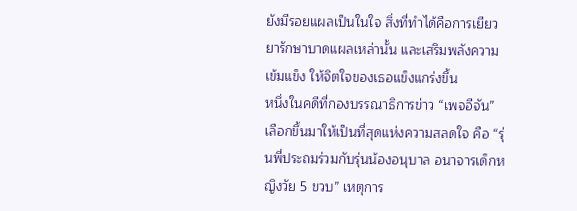ยังมีรอยแผลเป็นในใจ สิ่งที่ทำได้คือการเยียวยารักษาบาดแผลเหล่านั้น และเสริมพลังความเข้มแข็ง ให้จิตใจของเธอแข็งแกร่งขึ้น
หนึ่งในคดีที่กองบรรณาธิการข่าว “เพจอีจัน” เลือกขึ้นมาให้เป็นที่สุดแห่งความสลดใจ คือ “รุ่นพี่ประถมร่วมกับรุ่นน้องอนุบาล อนาจารเด็กหญิงวัย 5 ขวบ” เหตุการ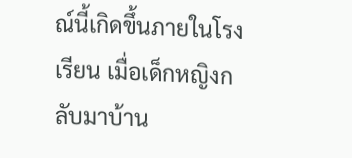ณ์นี้เกิดขึ้นภายในโรงเรียน เมื่อเด็กหญิงกลับมาบ้าน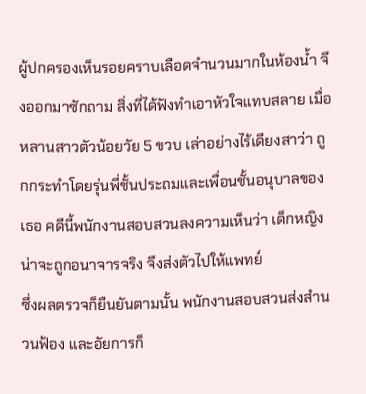ผู้ปกครองเห็นรอยคราบเลือดจำนวนมากในห้องน้ำ จึงออกมาซักถาม สิ่งที่ได้ฟังทำเอาหัวใจแทบสลาย เมื่อหลานสาวตัวน้อยวัย 5 ขวบ เล่าอย่างไร้เดียงสาว่า ถูกกระทำโดยรุ่นพี่ชั้นประถมและเพื่อนชั้นอนุบาลของเธอ คดีนี้พนักงานสอบสวนลงความเห็นว่า เด็กหญิงน่าจะถูกอนาจารจริง จึงส่งตัวไปให้แพทย์
ซึ่งผลตรวจก็ยืนยันตามนั้น พนักงานสอบสวนส่งสำนวนฟ้อง และอัยการก็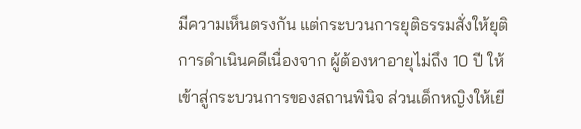มีความเห็นตรงกัน แต่กระบวนการยุติธรรมสั่งให้ยุติการดำเนินคดีเนื่องจาก ผู้ต้องหาอายุไม่ถึง 10 ปี ให้เข้าสู่กระบวนการของสถานพินิจ ส่วนเด็กหญิงให้เยี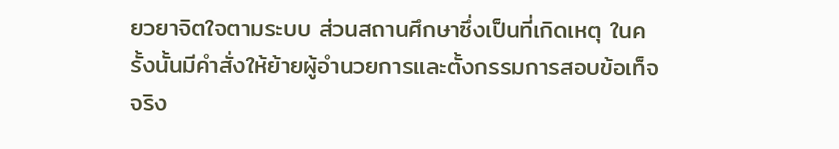ยวยาจิตใจตามระบบ ส่วนสถานศึกษาซึ่งเป็นที่เกิดเหตุ ในครั้งนั้นมีคำสั่งให้ย้ายผู้อำนวยการและตั้งกรรมการสอบข้อเท็จจริง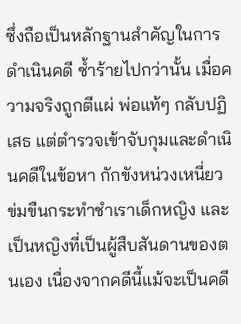ซึ่งถือเป็นหลักฐานสำคัญในการดำเนินคดี ซ้ำร้ายไปกว่านั้น เมื่อความจริงถูกตีแผ่ พ่อแท้ๆ กลับปฏิเสธ แต่ตำรวจเข้าจับกุมและดำเนินคดีในข้อหา กักขังหน่วงเหนี่ยว ข่มขืนกระทำชำเราเด็กหญิง และเป็นหญิงที่เป็นผู้สืบสันดานของตนเอง เนื่องจากคดีนี้แม้จะเป็นคดี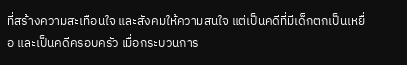ที่สร้างความสะเทือนใจ และสังคมให้ความสนใจ แต่เป็นคดีที่มีเด็กตกเป็นเหยื่อ และเป็นคดีครอบครัว เมื่อกระบวนการ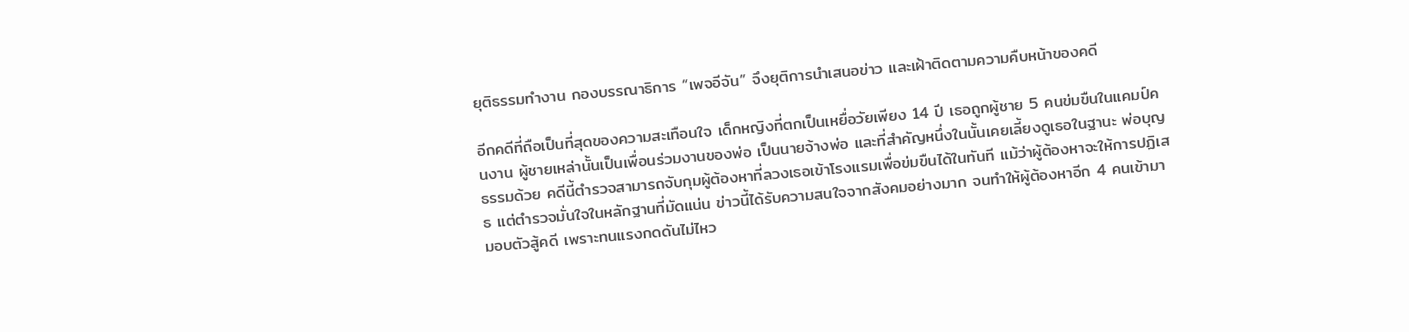ยุติธรรมทำงาน กองบรรณาธิการ “เพจอีจัน” จึงยุติการนำเสนอข่าว และเฝ้าติดตามความคืบหน้าของคดี

อีกคดีที่ถือเป็นที่สุดของความสะเทือนใจ เด็กหญิงที่ตกเป็นเหยื่อวัยเพียง 14 ปี เธอถูกผู้ชาย 5 คนข่มขืนในแคมป์คนงาน ผู้ชายเหล่านั้นเป็นเพื่อนร่วมงานของพ่อ เป็นนายจ้างพ่อ และที่สำคัญหนึ่งในนั้นเคยเลี้ยงดูเธอในฐานะ พ่อบุญธรรมด้วย คดีนี้ตำรวจสามารถจับกุมผู้ต้องหาที่ลวงเธอเข้าโรงแรมเพื่อข่มขืนได้ในทันที แม้ว่าผู้ต้องหาจะให้การปฏิเสธ แต่ตำรวจมั่นใจในหลักฐานที่มัดแน่น ข่าวนี้ได้รับความสนใจจากสังคมอย่างมาก จนทำให้ผู้ต้องหาอีก 4 คนเข้ามามอบตัวสู้คดี เพราะทนแรงกดดันไม่ไหว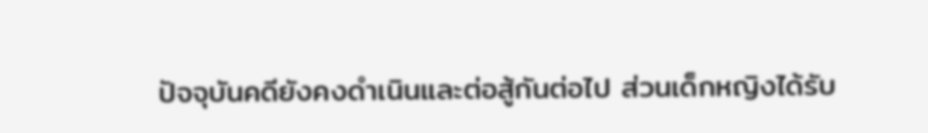ปัจจุบันคดียังคงดำเนินและต่อสู้กันต่อไป ส่วนเด็กหญิงได้รับ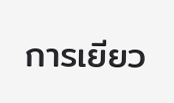การเยียว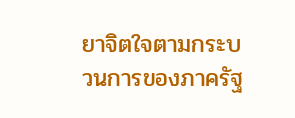ยาจิตใจตามกระบวนการของภาครัฐ